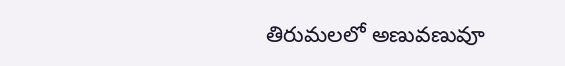తిరుమలలో అణువణువూ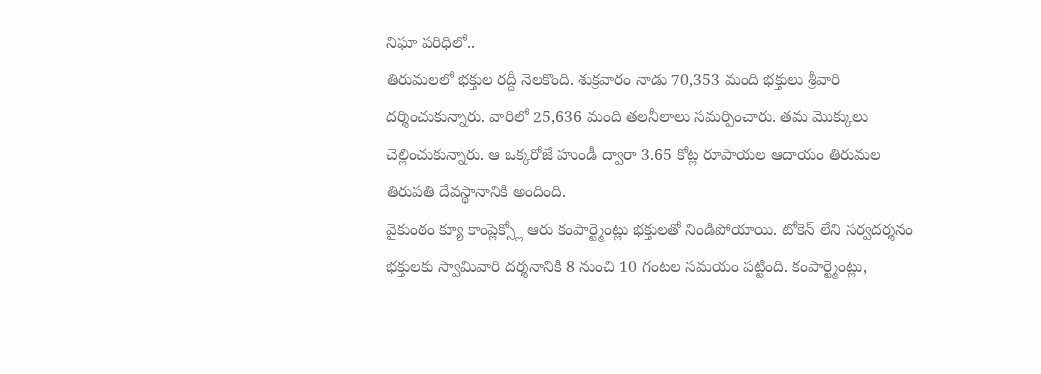నిఘా పరిధిలో..
తిరుమలలో భక్తుల రద్దీ నెలకొంది. శుక్రవారం నాడు 70,353 మంది భక్తులు శ్రీవారి దర్శించుకున్నారు. వారిలో 25,636 మంది తలనీలాలు సమర్పించారు. తమ మొక్కులు చెల్లించుకున్నారు. ఆ ఒక్కరోజే హుండీ ద్వారా 3.65 కోట్ల రూపాయల ఆదాయం తిరుమల తిరుపతి దేవస్థానానికి అందింది.
వైకుంఠం క్యూ కాంప్లెక్స్లో ఆరు కంపార్ట్మెంట్లు భక్తులతో నిండిపోయాయి. టోకెన్ లేని సర్వదర్శనం భక్తులకు స్వామివారి దర్శనానికి 8 నుంచి 10 గంటల సమయం పట్టింది. కంపార్ట్మెంట్లు,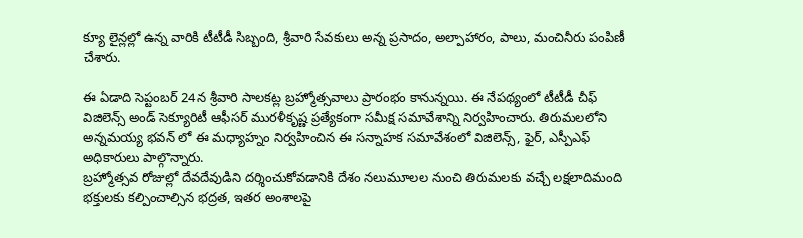క్యూ లైన్లల్లో ఉన్న వారికి టీటీడీ సిబ్బంది, శ్రీవారి సేవకులు అన్న ప్రసాదం, అల్పాహారం, పాలు, మంచినీరు పంపిణీ చేశారు.

ఈ ఏడాది సెప్టంబర్ 24న శ్రీవారి సాలకట్ల బ్రహ్మోత్సవాలు ప్రారంభం కానున్నయి. ఈ నేపథ్యంలో టీటీడీ చీఫ్ విజిలెన్స్ అండ్ సెక్యూరిటీ ఆఫీసర్ మురళీకృష్ణ ప్రత్యేకంగా సమీక్ష సమావేశాన్ని నిర్వహించారు. తిరుమలలోని అన్నమయ్య భవన్ లో ఈ మధ్యాహ్నం నిర్వహించిన ఈ సన్నాహక సమావేశంలో విజిలెన్స్, ఫైర్, ఎస్పీఎఫ్ అధికారులు పాల్గొన్నారు.
బ్రహ్మోత్సవ రోజుల్లో దేవదేవుడిని దర్శించుకోవడానికి దేశం నలుమూలల నుంచి తిరుమలకు వచ్చే లక్షలాదిమంది భక్తులకు కల్పించాల్సిన భద్రత, ఇతర అంశాలపై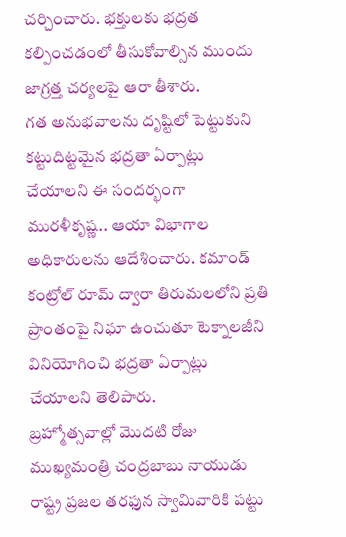చర్చించారు. భక్తులకు భద్రత కల్పించడంలో తీసుకోవాల్సిన ముందు జాగ్రత్త చర్యలపై ఆరా తీశారు.
గత అనుభవాలను దృష్టిలో పెట్టుకుని కట్టుదిట్టమైన భద్రతా ఏర్పాట్లు చేయాలని ఈ సందర్భంగా మురళీకృష్ణ.. ఆయా విభాగాల అధికారులను ఆదేశించారు. కమాండ్ కంట్రోల్ రూమ్ ద్వారా తిరుమలలోని ప్రతి ప్రాంతంపై నిఘా ఉంచుతూ టెక్నాలజీని వినియోగించి భద్రతా ఏర్పాట్లు చేయాలని తెలిపారు.
బ్రహ్మోత్సవాల్లో మొదటి రోజు ముఖ్యమంత్రి చంద్రబాబు నాయుడు రాష్ట్ర ప్రజల తరఫున స్వామివారికి పట్టు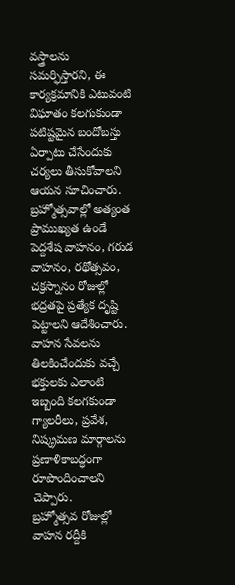వస్త్రాలను సమర్ఫిస్తారని, ఈ కార్యక్రమానికి ఎటువంటి విఘాతం కలగుకుండా పటిష్టమైన బందోబస్తు ఏర్పాటు చేసేందుకు చర్యలు తీసుకోవాలని ఆయన సూచించారు.
బ్రహ్మోత్సవాల్లో అత్యంత ప్రాముఖ్యత ఉండే పెద్దశేష వాహనం, గరుడ వాహనం, రథోత్సవం, చక్రస్నానం రోజుల్లో భద్రతపై ప్రత్యేక దృష్టి పెట్టాలని ఆదేశించారు. వాహన సేవలను తిలకించేందుకు వచ్చే భక్తులకు ఎలాంటి ఇబ్బంది కలగకుండా గ్యాలరీలు, ప్రవేశ, నిష్క్రమణ మార్గాలను ప్రణాళికాబద్ధంగా రూపొందించాలని చెప్పారు.
బ్రహ్మోత్సవ రోజుల్లో వాహన రద్దీకి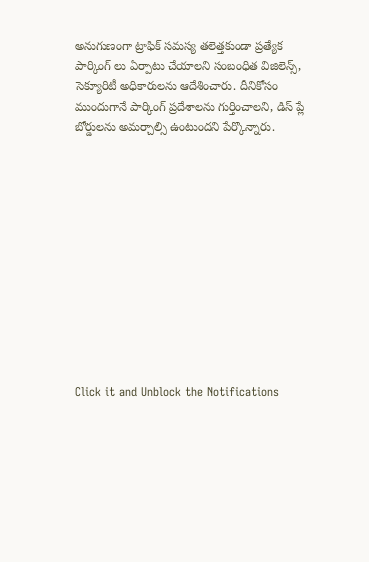అనుగుణంగా ట్రాఫిక్ సమస్య తలెత్తకుండా ప్రత్యేక పార్కింగ్ లు ఏర్పాటు చేయాలని సంబంధిత విజిలెన్స్, సెక్యూరిటీ అధికారులను ఆదేశించారు. దీనికోసం ముందుగానే పార్కింగ్ ప్రదేశాలను గుర్తించాలని, డిస్ ప్లే బోర్డులను అమర్చాల్సి ఉంటుందని పేర్కొన్నారు.












Click it and Unblock the Notifications